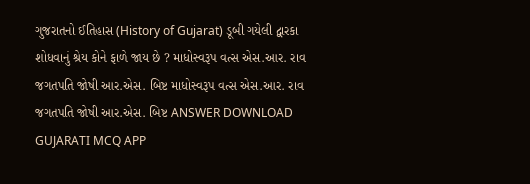ગુજરાતનો ઈતિહાસ (History of Gujarat) ડૂબી ગયેલી દ્વારકા શોધવાનું શ્રેય કોને ફાળે જાય છે ? માધોસ્વરૂપ વત્સ એસ.આર. રાવ જગતપતિ જોષી આર.એસ. બિષ્ટ માધોસ્વરૂપ વત્સ એસ.આર. રાવ જગતપતિ જોષી આર.એસ. બિષ્ટ ANSWER DOWNLOAD GUJARATI MCQ APP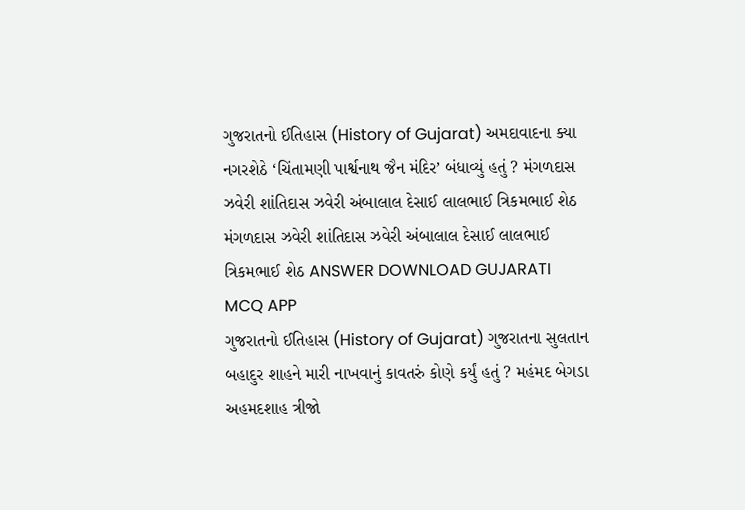ગુજરાતનો ઈતિહાસ (History of Gujarat) અમદાવાદના ક્યા નગરશેઠે ‘ચિંતામણી પાર્શ્વનાથ જૈન મંદિર’ બંધાવ્યું હતું ? મંગળદાસ ઝવેરી શાંતિદાસ ઝવેરી અંબાલાલ દેસાઈ લાલભાઈ ત્રિકમભાઈ શેઠ મંગળદાસ ઝવેરી શાંતિદાસ ઝવેરી અંબાલાલ દેસાઈ લાલભાઈ ત્રિકમભાઈ શેઠ ANSWER DOWNLOAD GUJARATI MCQ APP
ગુજરાતનો ઈતિહાસ (History of Gujarat) ગુજરાતના સુલતાન બહાદુર શાહને મારી નાખવાનું કાવતરું કોણે કર્યું હતું ? મહંમદ બેગડા અહમદશાહ ત્રીજો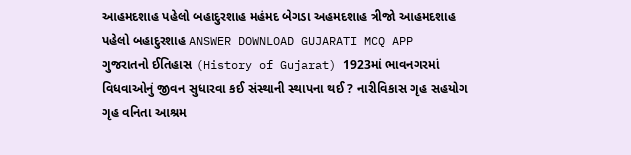આહમદશાહ પહેલો બહાદુરશાહ મહંમદ બેગડા અહમદશાહ ત્રીજો આહમદશાહ પહેલો બહાદુરશાહ ANSWER DOWNLOAD GUJARATI MCQ APP
ગુજરાતનો ઈતિહાસ (History of Gujarat) 1923માં ભાવનગરમાં વિધવાઓનું જીવન સુધારવા કઈ સંસ્થાની સ્થાપના થઈ ? નારીવિકાસ ગૃહ સહયોગ ગૃહ વનિતા આશ્રમ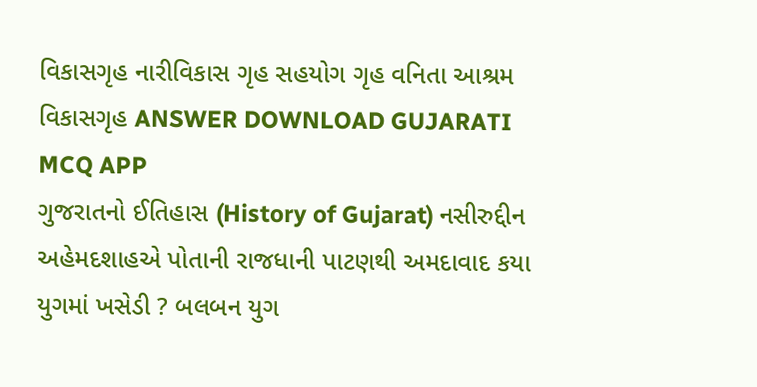વિકાસગૃહ નારીવિકાસ ગૃહ સહયોગ ગૃહ વનિતા આશ્રમ વિકાસગૃહ ANSWER DOWNLOAD GUJARATI MCQ APP
ગુજરાતનો ઈતિહાસ (History of Gujarat) નસીરુદ્દીન અહેમદશાહએ પોતાની રાજધાની પાટણથી અમદાવાદ કયા યુગમાં ખસેડી ? બલબન યુગ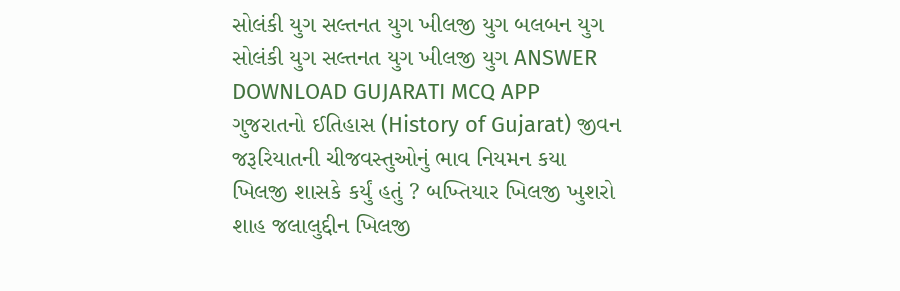સોલંકી યુગ સલ્તનત યુગ ખીલજી યુગ બલબન યુગ સોલંકી યુગ સલ્તનત યુગ ખીલજી યુગ ANSWER DOWNLOAD GUJARATI MCQ APP
ગુજરાતનો ઈતિહાસ (History of Gujarat) જીવન જરૂરિયાતની ચીજવસ્તુઓનું ભાવ નિયમન કયા ખિલજી શાસકે કર્યું હતું ? બખ્તિયાર ખિલજી ખુશરો શાહ જલાલુદ્દીન ખિલજી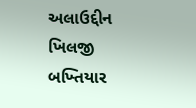અલાઉદ્દીન ખિલજી બખ્તિયાર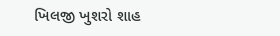ખિલજી ખુશરો શાહ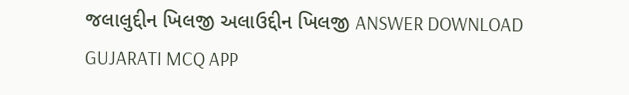જલાલુદ્દીન ખિલજી અલાઉદ્દીન ખિલજી ANSWER DOWNLOAD GUJARATI MCQ APP